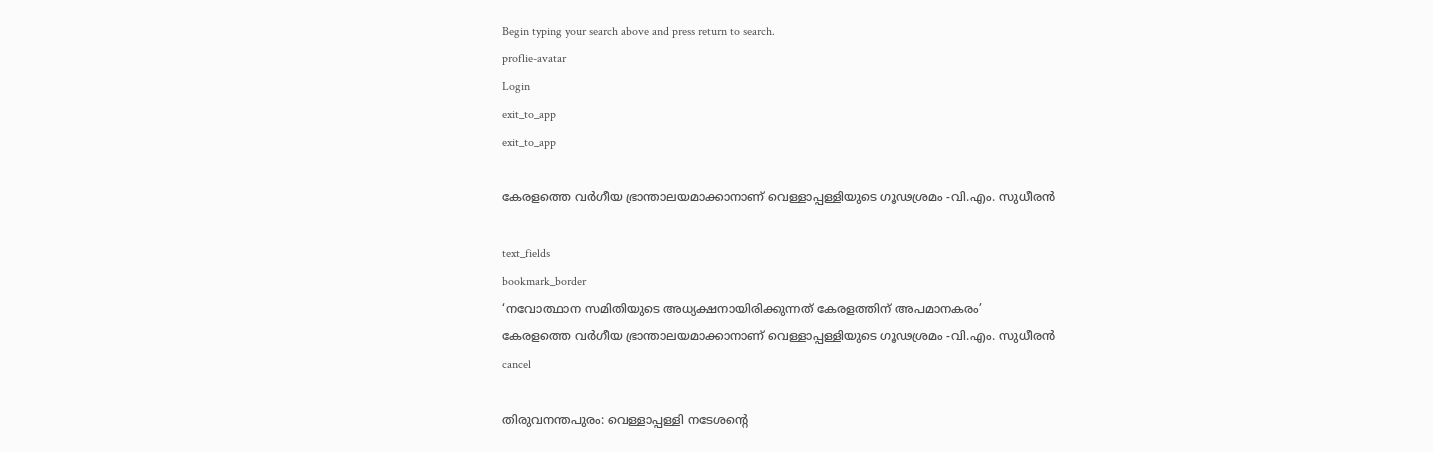Begin typing your search above and press return to search.
proflie-avatar
Login
exit_to_app
exit_to_app

കേരളത്തെ വര്‍ഗീയ ഭ്രാന്താലയമാക്കാനാണ് വെള്ളാപ്പള്ളിയുടെ ഗൂഢശ്രമം -വി.എം. സുധീരൻ

text_fields
bookmark_border
‘നവോത്ഥാന സമിതിയുടെ അധ്യക്ഷനായിരിക്കുന്നത് കേരളത്തിന് അപമാനകരം’
കേരളത്തെ വര്‍ഗീയ ഭ്രാന്താലയമാക്കാനാണ് വെള്ളാപ്പള്ളിയുടെ ഗൂഢശ്രമം -വി.എം. സുധീരൻ
cancel

തിരുവനന്തപുരം: വെള്ളാപ്പള്ളി നടേശന്‍റെ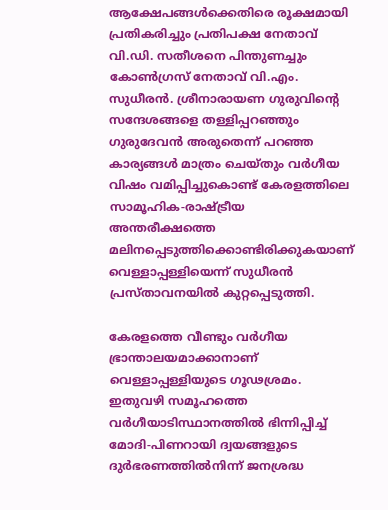ആക്ഷേപങ്ങൾക്കെതിരെ രൂക്ഷമായി പ്രതികരിച്ചും പ്രതിപക്ഷ നേതാവ് വി.ഡി. സതീശനെ പിന്തുണച്ചും കോൺഗ്രസ് നേതാവ് വി.എം. സുധീരൻ. ശ്രീനാരായണ ഗുരുവിന്‍റെ സന്ദേശങ്ങളെ തള്ളിപ്പറഞ്ഞും ഗുരുദേവന്‍ അരുതെന്ന് പറഞ്ഞ കാര്യങ്ങൾ മാത്രം ചെയ്തും വര്‍ഗീയ വിഷം വമിപ്പിച്ചുകൊണ്ട് കേരളത്തിലെ സാമൂഹിക-രാഷ്ട്രീയ അന്തരീക്ഷത്തെ മലിനപ്പെടുത്തിക്കൊണ്ടിരിക്കുകയാണ് വെള്ളാപ്പള്ളിയെന്ന് സുധീരൻ പ്രസ്താവനയിൽ കുറ്റപ്പെടുത്തി.

കേരളത്തെ വീണ്ടും വര്‍ഗീയ ഭ്രാന്താലയമാക്കാനാണ് വെള്ളാപ്പള്ളിയുടെ ഗൂഢശ്രമം. ഇതുവഴി സമൂഹത്തെ വർഗീയാടിസ്ഥാനത്തില്‍ ഭിന്നിപ്പിച്ച് മോദി-പിണറായി ദ്വയങ്ങളുടെ ദുര്‍ഭരണത്തില്‍നിന്ന് ജനശ്രദ്ധ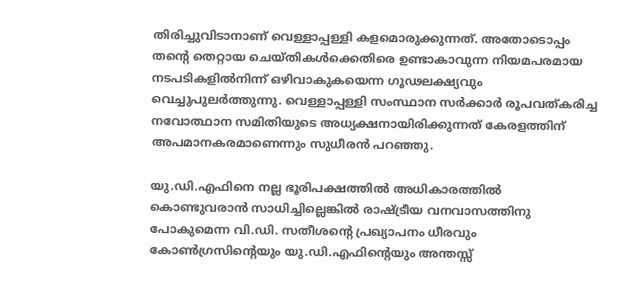തിരിച്ചുവിടാനാണ് വെള്ളാപ്പള്ളി കളമൊരുക്കുന്നത്. അതോടൊപ്പം തന്റെ തെറ്റായ ചെയ്തികൾക്കെതിരെ ഉണ്ടാകാവുന്ന നിയമപരമായ നടപടികളില്‍നിന്ന് ഒഴിവാകുകയെന്ന ഗൂഢലക്ഷ്യവും വെച്ചുപുലര്‍ത്തുന്നു. വെള്ളാപ്പള്ളി സംസ്ഥാന സര്‍ക്കാര്‍ രൂപവത്കരിച്ച നവോത്ഥാന സമിതിയുടെ അധ്യക്ഷനായിരിക്കുന്നത് കേരളത്തിന് അപമാനകരമാണെന്നും സുധീരൻ പറഞ്ഞു.

യു.ഡി.എഫിനെ നല്ല ഭൂരിപക്ഷത്തില്‍ അധികാരത്തില്‍ കൊണ്ടുവരാന്‍ സാധിച്ചില്ലെങ്കില്‍ രാഷ്ട്രീയ വനവാസത്തിനു പോകുമെന്ന വി.ഡി. സതീശന്റെ പ്രഖ്യാപനം ധീരവും കോണ്‍ഗ്രസിന്റെയും യു.ഡി.എഫിന്റെയും അന്തസ്സ്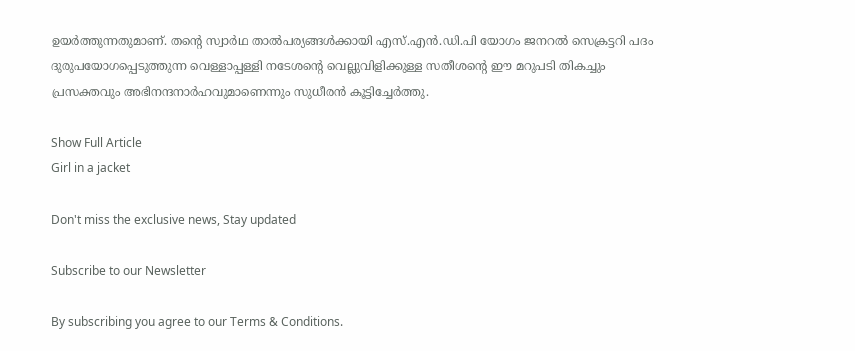ഉയര്‍ത്തുന്നതുമാണ്. തന്റെ സ്വാർഥ താല്‍പര്യങ്ങള്‍ക്കായി എസ്.എന്‍.ഡി.പി യോഗം ജനറല്‍ സെക്രട്ടറി പദം ദുരുപയോഗപ്പെടുത്തുന്ന വെള്ളാപ്പള്ളി നടേശന്റെ വെല്ലുവിളിക്കുള്ള സതീശന്റെ ഈ മറുപടി തികച്ചും പ്രസക്തവും അഭിനന്ദനാര്‍ഹവുമാണെന്നും സുധീരൻ കൂട്ടിച്ചേർത്തു.

Show Full Article
Girl in a jacket

Don't miss the exclusive news, Stay updated

Subscribe to our Newsletter

By subscribing you agree to our Terms & Conditions.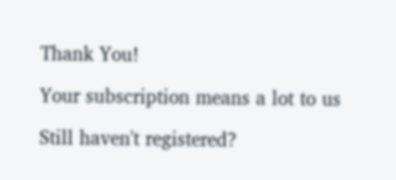Thank You!

Your subscription means a lot to us

Still haven't registered?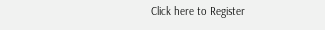Click here to Register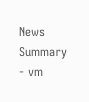News Summary - vm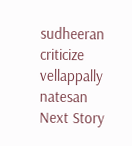sudheeran criticize vellappally natesan
Next Story